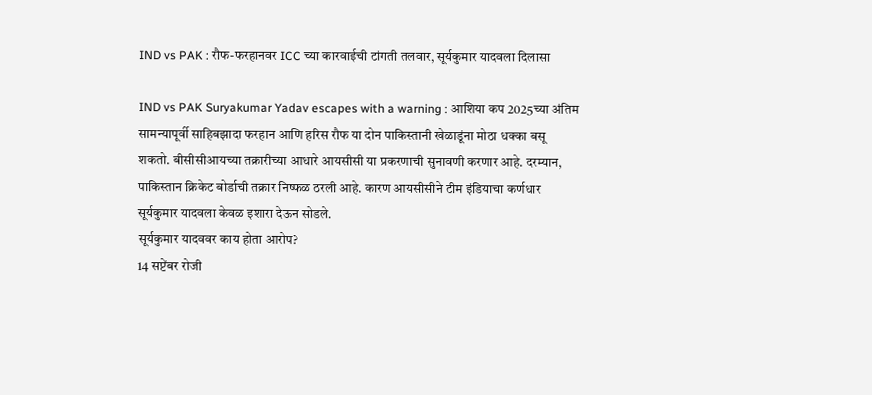IND vs PAK : रौफ-फरहानवर ICC च्या कारवाईची टांगती तलवार, सूर्यकुमार यादवला दिलासा

IND vs PAK Suryakumar Yadav escapes with a warning : आशिया कप 2025च्या अंतिम सामन्यापूर्वी साहिबझादा फरहान आणि हरिस रौफ या दोन पाकिस्तानी खेळाडूंना मोठा धक्का बसू शकतो. बीसीसीआयच्या तक्रारीच्या आधारे आयसीसी या प्रकरणाची सुनावणी करणार आहे. दरम्यान, पाकिस्तान क्रिकेट बोर्डाची तक्रार निष्फळ ठरली आहे. कारण आयसीसीने टीम इंडियाचा कर्णधार सूर्यकुमार यादवला केवळ इशारा देऊन सोडले.
सूर्यकुमार यादववर काय होता आरोप?
14 सप्टेंबर रोजी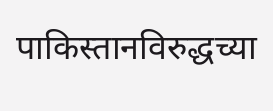पाकिस्तानविरुद्धच्या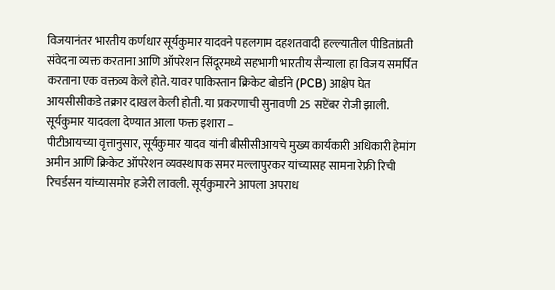विजयानंतर भारतीय कर्णधार सूर्यकुमार यादवने पहलगाम दहशतवादी हल्ल्यातील पीडितांप्रती संवेदना व्यक्त करताना आणि ऑपरेशन सिंदूरमध्ये सहभागी भारतीय सैन्याला हा विजय समर्पित करताना एक वक्तव्य केले होते. यावर पाकिस्तान क्रिकेट बोर्डाने (PCB) आक्षेप घेत आयसीसीकडे तक्रार दाखल केली होती. या प्रकरणाची सुनावणी 25 सप्टेंबर रोजी झाली.
सूर्यकुमार यादवला देण्यात आला फक्त इशारा –
पीटीआयच्या वृत्तानुसार, सूर्यकुमार यादव यांनी बीसीसीआयचे मुख्य कार्यकारी अधिकारी हेमांग अमीन आणि क्रिकेट ऑपरेशन व्यवस्थापक समर मल्लापुरकर यांच्यासह सामना रेफ्री रिची रिचर्डसन यांच्यासमोर हजेरी लावली. सूर्यकुमारने आपला अपराध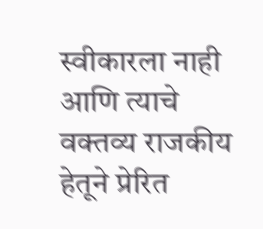स्वीकारला नाही आणि त्याचे वक्तव्य राजकीय हेतूने प्रेरित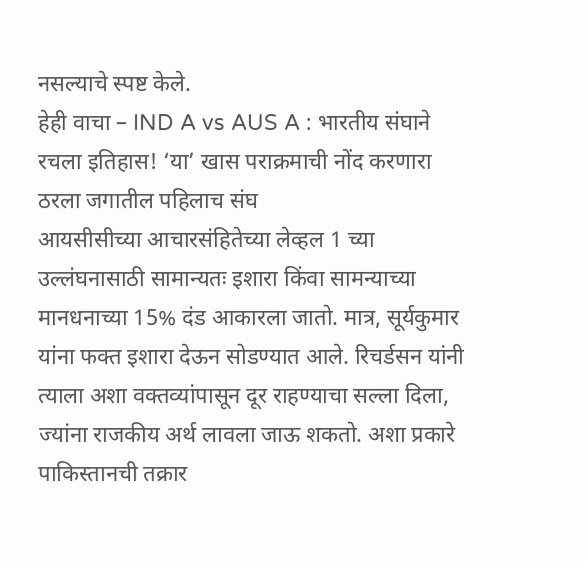नसल्याचे स्पष्ट केले.
हेही वाचा – IND A vs AUS A : भारतीय संघाने रचला इतिहास! ‘या’ खास पराक्रमाची नोंद करणारा ठरला जगातील पहिलाच संघ
आयसीसीच्या आचारसंहितेच्या लेव्हल 1 च्या उल्लंघनासाठी सामान्यतः इशारा किंवा सामन्याच्या मानधनाच्या 15% दंड आकारला जातो. मात्र, सूर्यकुमार यांना फक्त इशारा देऊन सोडण्यात आले. रिचर्डसन यांनी त्याला अशा वक्तव्यांपासून दूर राहण्याचा सल्ला दिला, ज्यांना राजकीय अर्थ लावला जाऊ शकतो. अशा प्रकारे पाकिस्तानची तक्रार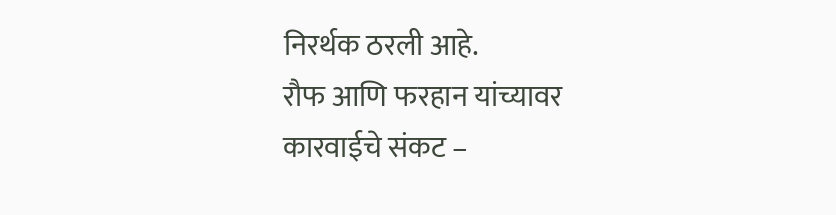निरर्थक ठरली आहे.
रौफ आणि फरहान यांच्यावर कारवाईचे संकट –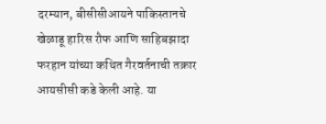दरम्यान, बीसीसीआयने पाकिस्तानचे खेळाडू हारिस रौफ आणि साहिबझादा फरहान यांच्या कथित गैरवर्तनाची तक्रार आयसीसी कडे केली आहे. या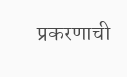प्रकरणाची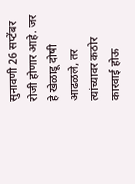सुनावणी 26 सप्टेंबर रोजी होणार आहे. जर हे खेळाडू दोषी आढळले, तर त्यांच्यावर कठोर कारवाई होऊ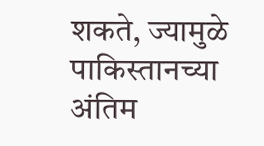शकते, ज्यामुळे पाकिस्तानच्या अंतिम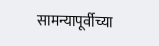सामन्यापूर्वीच्या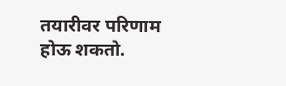तयारीवर परिणाम होऊ शकतो.